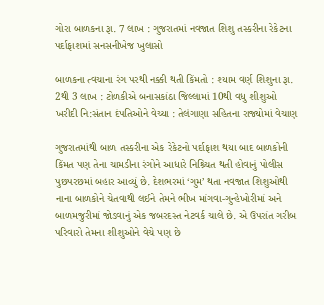ગોરા બાળકના રૂા. 7 લાખ : ગુજરાતમાં નવજાત શિશુ તસ્કરીના રેકેટના પર્દાફાશમાં સનસનીખેજ ખુલાસો

બાળકના ત્વચાના રંગ પરથી નક્કી થતી કિંમતો : શ્યામ વર્ણ શિશુના રૂા. 2થી 3 લાખ : ટોળકીએ બનાસકાંઠા જિલ્લામાં 10થી વધુ શીશુઓ ખરીદી નિ:સંતાન દંપતિઓને વેચ્યા : તેલંગાણા સહિતના રાજ્યોમાં વેચાણ

ગુજરાતમાંથી બાળ તસ્કરીના એક રેકેટનો પર્દાફાશ થયા બાદ બાળકોની કિંમત પણ તેના ચામડીના રંગોને આધારે નિશ્ર્ચિત થતી હોવાનું પોલીસ પુછપરછમાં બહાર આવ્યું છે. દેશભરમાં ‘ગુમ’ થતા નવજાત શિશુઓથી નાના બાળકોને ચેતવાથી લઈને તેમને ભીખ માંગવા-ગુન્હેખોરીમાં અને બાળમજુરીમાં જોડવાનું એક જબરદસ્ત નેટવર્ક ચાલે છે. એ ઉપરાંત ગરીબ પરિવારો તેમના શીશુઓને વેચે પણ છે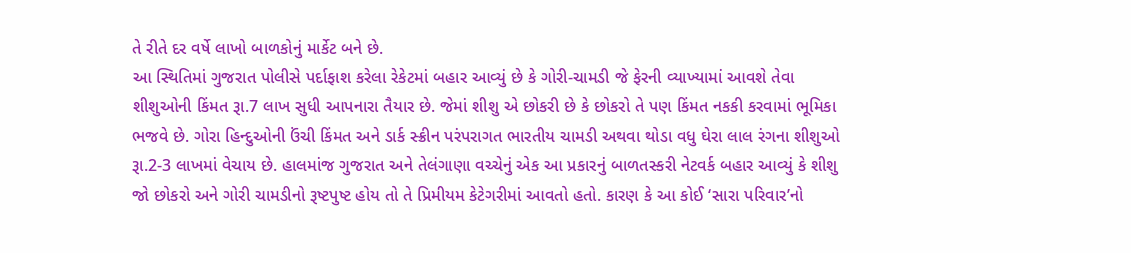તે રીતે દર વર્ષે લાખો બાળકોનું માર્કેટ બને છે.
આ સ્થિતિમાં ગુજરાત પોલીસે પર્દાફાશ કરેલા રેકેટમાં બહાર આવ્યું છે કે ગોરી-ચામડી જે ફેરની વ્યાખ્યામાં આવશે તેવા શીશુઓની કિંમત રૂા.7 લાખ સુધી આપનારા તૈયાર છે. જેમાં શીશુ એ છોકરી છે કે છોકરો તે પણ કિંમત નકકી કરવામાં ભૂમિકા ભજવે છે. ગોરા હિન્દુઓની ઉંચી કિંમત અને ડાર્ક સ્ક્રીન પરંપરાગત ભારતીય ચામડી અથવા થોડા વધુ ઘેરા લાલ રંગના શીશુઓ રૂા.2-3 લાખમાં વેચાય છે. હાલમાંજ ગુજરાત અને તેલંગાણા વચ્ચેનું એક આ પ્રકારનું બાળતસ્કરી નેટવર્ક બહાર આવ્યું કે શીશુ જો છોકરો અને ગોરી ચામડીનો રૂષ્ટપુષ્ટ હોય તો તે પ્રિમીયમ કેટેગરીમાં આવતો હતો. કારણ કે આ કોઈ ‘સારા પરિવાર’નો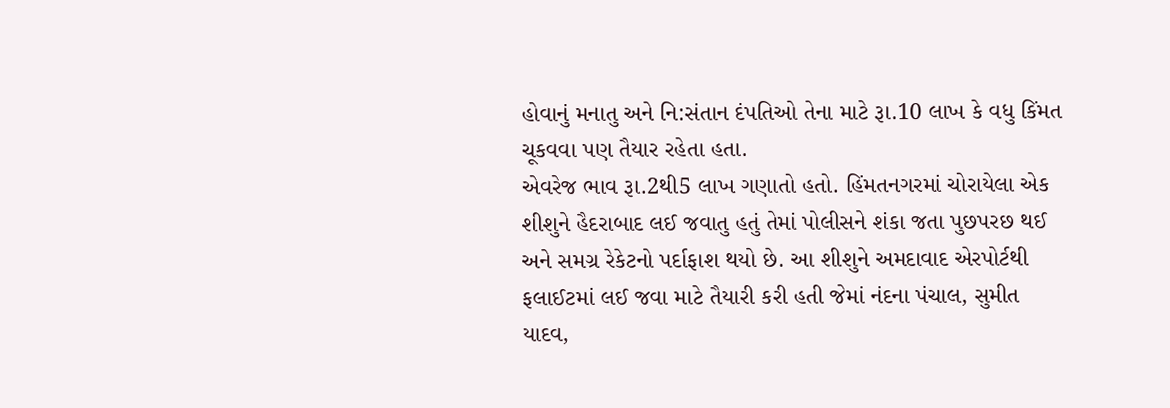હોવાનું મનાતુ અને નિ:સંતાન દંપતિઓ તેના માટે રૂા.10 લાખ કે વધુ કિંમત ચૂકવવા પણ તૈયાર રહેતા હતા.
એવરેજ ભાવ રૂા.2થી5 લાખ ગણાતો હતો. હિંમતનગરમાં ચોરાયેલા એક શીશુને હૈદરાબાદ લઈ જવાતુ હતું તેમાં પોલીસને શંકા જતા પુછપરછ થઈ અને સમગ્ર રેકેટનો પર્દાફાશ થયો છે. આ શીશુને અમદાવાદ એરપોર્ટથી ફલાઈટમાં લઈ જવા માટે તૈયારી કરી હતી જેમાં નંદના પંચાલ, સુમીત યાદવ,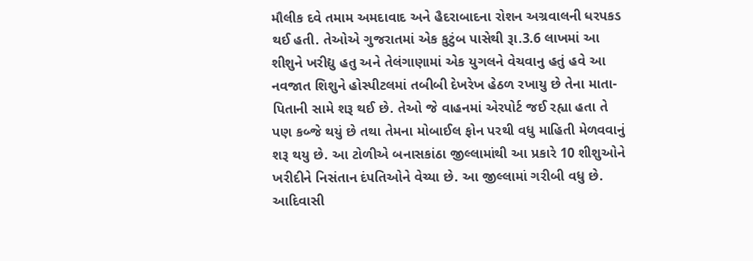મૌલીક દવે તમામ અમદાવાદ અને હૈદરાબાદના રોશન અગ્રવાલની ધરપકડ થઈ હતી. તેઓએ ગુજરાતમાં એક કુટુંબ પાસેથી રૂા.3.6 લાખમાં આ શીશુને ખરીદ્યુ હતુ અને તેલંગાણામાં એક યુગલને વેચવાનુ હતું હવે આ નવજાત શિશુને હોસ્પીટલમાં તબીબી દેખરેખ હેઠળ રખાયુ છે તેના માતા-પિતાની સામે શરૂ થઈ છે. તેઓ જે વાહનમાં એરપોર્ટ જઈ રહ્યા હતા તે પણ કબ્જે થયું છે તથા તેમના મોબાઈલ ફોન પરથી વધુ માહિતી મેળવવાનું શરૂ થયુ છે. આ ટોળીએ બનાસકાંઠા જીલ્લામાંથી આ પ્રકારે 10 શીશુઓને ખરીદીને નિસંતાન દંપતિઓને વેચ્યા છે. આ જીલ્લામાં ગરીબી વધુ છે. આદિવાસી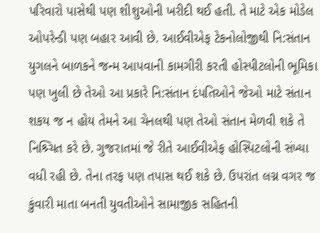પરિવારો પાસેથી પણ શીશુઓની ખરીદી થઈ હતી. તે માટે એક મોડેલ ઓપરેન્ડી પણ બહાર આવી છે. આઈવીએફ ટેકનોલોજીથી નિ:સંતાન યુગલને બાળકને જન્મ આપવાની કામગીરી કરતી હોસ્પીટલોની ભૂમિકા પણ ખુલી છે તેઓ આ પ્રકારે નિ:સંતાન દંપતિઓને જેઓ માટે સંતાન શકય જ ન હોય તેમને આ ચેનલથી પણ તેઓ સંતાન મેળવી શકે તે નિશ્ર્ચિત કરે છે. ગુજરાતમાં જે રીતે આઈવીએફ હોસ્પિટલોની સંખ્યા વધી રહી છે. તેના તરફ પણ તપાસ થઈ શકે છે. ઉપરાંત લગ્ન વગર જ કુંવારી માતા બનતી યુવતીઓને સામાજીક સહિતની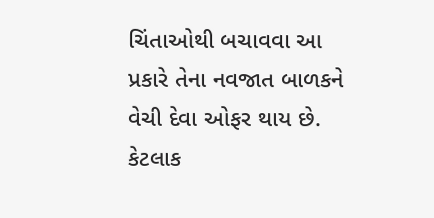ચિંતાઓથી બચાવવા આ પ્રકારે તેના નવજાત બાળકને વેચી દેવા ઓફર થાય છે. કેટલાક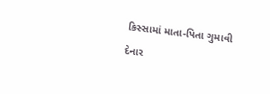કિસ્સામાં માતા-પિતા ગુમાવી દેનાર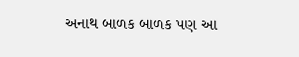અનાથ બાળક બાળક પણ આ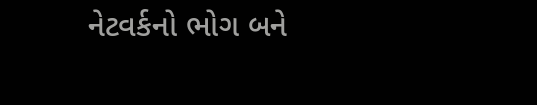નેટવર્કનો ભોગ બને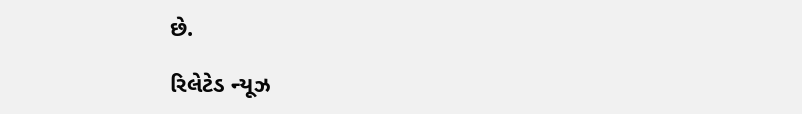છે.

રિલેટેડ ન્યૂઝ